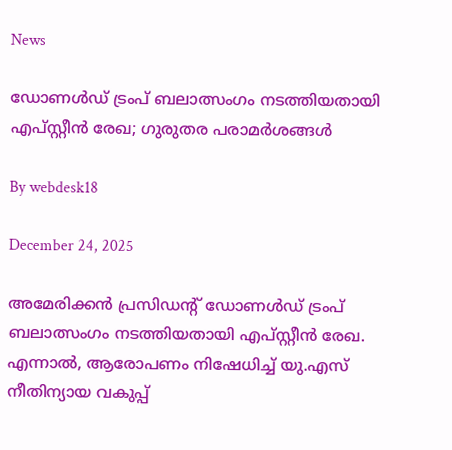News

ഡോണള്‍ഡ് ട്രംപ് ബലാത്സംഗം നടത്തിയതായി എപ്സ്റ്റീന്‍ രേഖ; ഗുരുതര പരാമര്‍ശങ്ങള്‍

By webdesk18

December 24, 2025

അമേരിക്കന്‍ പ്രസിഡന്റ് ഡോണള്‍ഡ് ട്രംപ് ബലാത്സംഗം നടത്തിയതായി എപ്സ്റ്റീന്‍ രേഖ. എന്നാല്‍, ആരോപണം നിഷേധിച്ച് യു.എസ് നീതിന്യായ വകുപ്പ്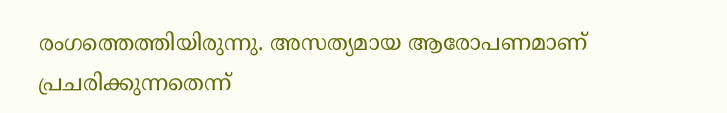രംഗത്തെത്തിയിരുന്നു. അസത്യമായ ആരോപണമാണ് പ്രചരിക്കുന്നതെന്ന്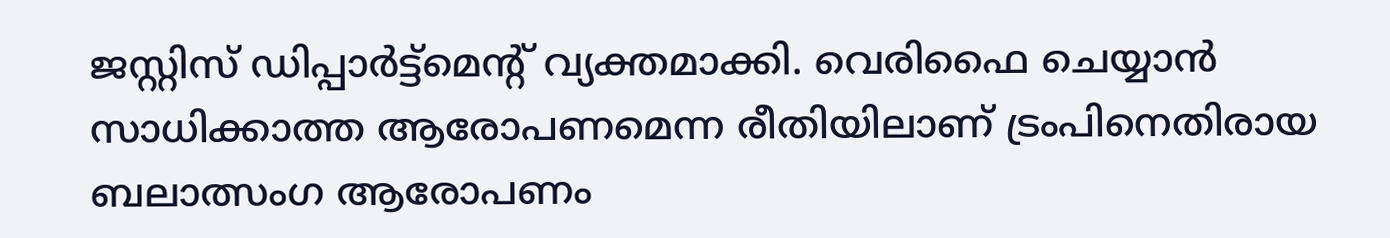ജസ്റ്റിസ് ഡിപ്പാര്‍ട്ട്‌മെന്റ് വ്യക്തമാക്കി. വെരിഫൈ ചെയ്യാന്‍ സാധിക്കാത്ത ആരോപണമെന്ന രീതിയിലാണ് ട്രംപിനെതിരായ ബലാത്സംഗ ആരോപണം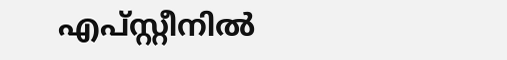എപ്സ്റ്റീനില്‍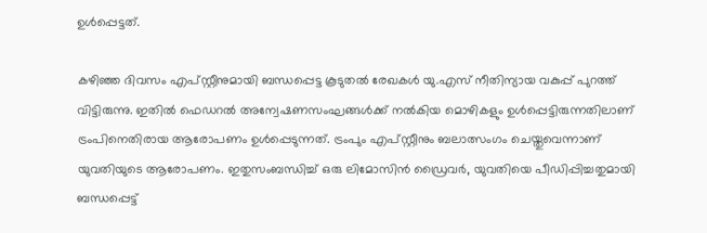ഉള്‍പ്പെട്ടത്.

കഴിഞ്ഞ ദിവസം എപ്സ്റ്റീനുമായി ബന്ധപ്പെട്ട കൂടുതല്‍ രേഖകള്‍ യു.എസ് നീതിന്യായ വകുപ്പ് പുറത്ത് വിട്ടിരുന്നു. ഇതില്‍ ഫെഡറല്‍ അന്വേഷണസംഘങ്ങള്‍ക്ക് നല്‍കിയ മൊഴികളും ഉള്‍പ്പെട്ടിരുന്നതിലാണ് ട്രംപിനെതിരായ ആരോപണം ഉള്‍പ്പെടുന്നത്. ട്രംപും എപ്സ്റ്റീനും ബലാത്സംഗം ചെയ്തുവെന്നാണ് യുവതിയുടെ ആരോപണം. ഇതുസംബന്ധിച്ച് ഒരു ലിമോസിന്‍ ഡ്രൈവര്‍, യുവതിയെ പീഡിപ്പിച്ചതുമായി ബന്ധപ്പെട്ട്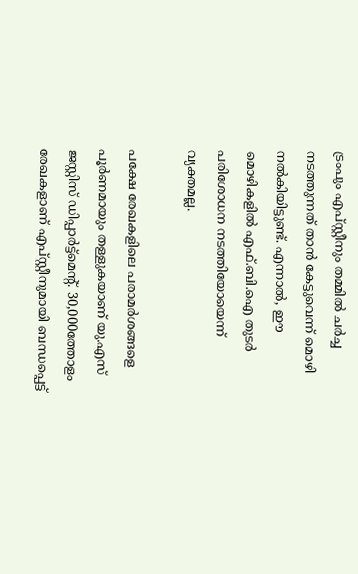ട്രംപും എപ്സ്റ്റീനും തമ്മില്‍ ചര്‍ച്ച നടത്തുന്നത് താന്‍ കേട്ടുവെന്ന് മൊഴി നല്‍കിയിട്ടുണ്ട്. എന്നാല്‍, ഈ മൊഴികളില്‍ എഫ്.ബി.ഐ തുടര്‍ പരിശോധന നടത്തിയോയെന്ന് വ്യക്തമല്ല.

പക്ഷേ രേഖകളിലെ പരാമര്‍ശങ്ങളെ പൂര്‍ണമായും തള്ളുകയാണ് യു.എസ് ജസ്റ്റിസ് ഡിപ്പാര്‍ട്ട്‌മെന്റ്. 30,000ത്തോളം രേഖകളാണ് എപ്സ്റ്റീനുമായി ബന്ധപ്പെട്ട്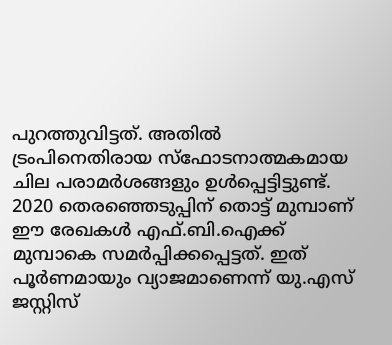പുറത്തുവിട്ടത്. അതില്‍ ട്രംപിനെതിരായ സ്‌ഫോടനാത്മകമായ ചില പരാമര്‍ശങ്ങളും ഉള്‍പ്പെട്ടിട്ടുണ്ട്. 2020 തെരഞ്ഞെടുപ്പിന് തൊട്ട് മുമ്പാണ് ഈ രേഖകള്‍ എഫ്.ബി.ഐക്ക് മുമ്പാകെ സമര്‍പ്പിക്കപ്പെട്ടത്. ഇത് പൂര്‍ണമായും വ്യാജമാണെന്ന് യു.എസ് ജസ്റ്റിസ്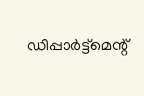ഡിപ്പാര്‍ട്ട്‌മെന്റ്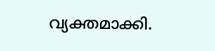വ്യക്തമാക്കി.